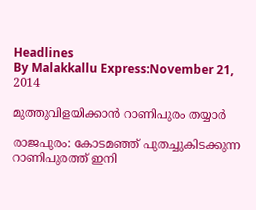Headlines
By Malakkallu Express:November 21, 2014

മുത്തുവിളയിക്കാന്‍ റാണിപുരം തയ്യാര്‍

രാജപുരം: കോടമഞ്ഞ് പുതച്ചുകിടക്കുന്ന റാണിപുരത്ത് ഇനി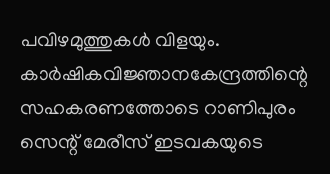പവിഴമുത്തുകള്‍ വിളയും. കാര്‍ഷികവിജ്ഞാനകേന്ദ്രത്തിന്റെ സഹകരണത്തോടെ റാണിപുരം സെന്റ് മേരീസ് ഇടവകയുടെ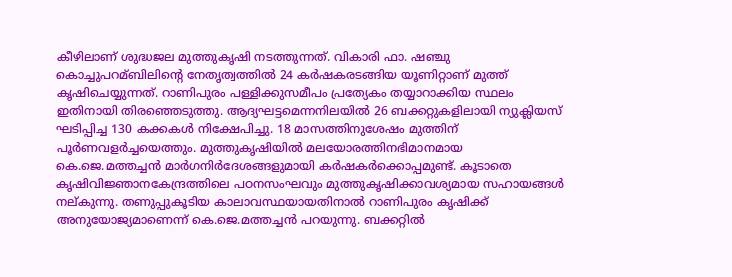കീഴിലാണ് ശുദ്ധജല മുത്തുകൃഷി നടത്തുന്നത്. വികാരി ഫാ. ഷഞ്ചു കൊച്ചുപറമ്ബിലിന്റെ നേതൃത്വത്തില്‍ 24 കര്‍ഷകരടങ്ങിയ യൂണിറ്റാണ് മുത്ത് കൃഷിചെയ്യുന്നത്. റാണിപുരം പള്ളിക്കുസമീപം പ്രത്യേകം തയ്യാറാക്കിയ സ്ഥലം ഇതിനായി തിരഞ്ഞെടുത്തു. ആദ്യഘട്ടമെന്നനിലയില്‍ 26 ബക്കറ്റുകളിലായി ന്യുക്ലിയസ് ഘടിപ്പിച്ച 130 കക്കകള്‍ നിക്ഷേപിച്ചു. 18 മാസത്തിനുശേഷം മുത്തിന് പൂര്‍ണവളര്‍ച്ചയെത്തും. മുത്തുകൃഷിയില്‍ മലയോരത്തിനഭിമാനമായ കെ.ജെ.മത്തച്ചന്‍ മാര്‍ഗനിര്‍ദേശങ്ങളുമായി കര്‍ഷകര്‍ക്കൊപ്പമുണ്ട്. കൂടാതെ കൃഷിവിജ്ഞാനകേന്ദ്രത്തിലെ പഠനസംഘവും മുത്തുകൃഷിക്കാവശ്യമായ സഹായങ്ങള്‍ നല്കുന്നു. തണുപ്പുകൂടിയ കാലാവസ്ഥയായതിനാല്‍ റാണിപുരം കൃഷിക്ക് അനുയോജ്യമാണെന്ന് കെ.ജെ.മത്തച്ചന്‍ പറയുന്നു. ബക്കറ്റില്‍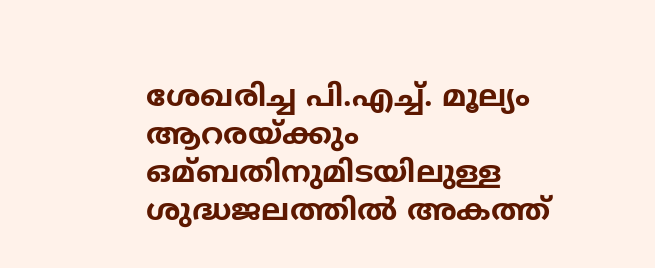ശേഖരിച്ച പി.എച്ച്‌. മൂല്യം ആറരയ്ക്കും ഒമ്ബതിനുമിടയിലുള്ള ശുദ്ധജലത്തില്‍ അകത്ത്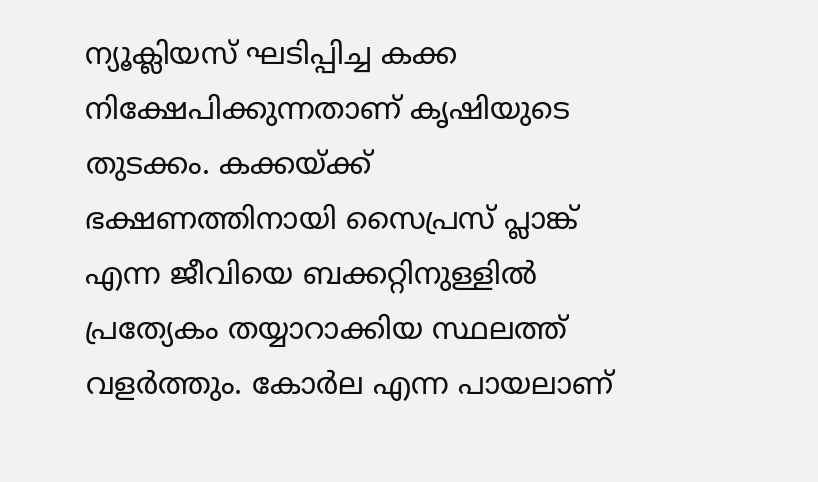ന്യൂക്ലിയസ് ഘടിപ്പിച്ച കക്ക നിക്ഷേപിക്കുന്നതാണ് കൃഷിയുടെ തുടക്കം. കക്കയ്ക്ക് ഭക്ഷണത്തിനായി സൈപ്രസ് പ്ലാങ്ക് എന്ന ജീവിയെ ബക്കറ്റിനുള്ളില്‍ പ്രത്യേകം തയ്യാറാക്കിയ സ്ഥലത്ത് വളര്‍ത്തും. കോര്‍ല എന്ന പായലാണ്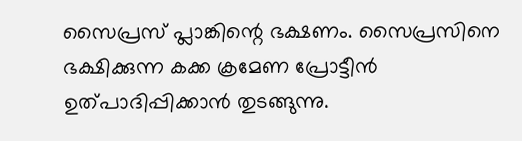സൈപ്രസ് പ്ലാങ്കിന്റെ ഭക്ഷണം. സൈപ്രസിനെ ഭക്ഷിക്കുന്ന കക്ക ക്രമേണ പ്രോട്ടീന്‍ ഉത്പാദിപ്പിക്കാന്‍ തുടങ്ങുന്നു.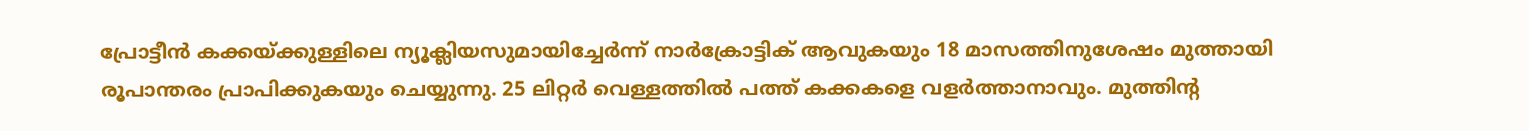പ്രോട്ടീന്‍ കക്കയ്ക്കുള്ളിലെ ന്യൂക്ലിയസുമായിച്ചേര്‍ന്ന് നാര്‍ക്രോട്ടിക് ആവുകയും 18 മാസത്തിനുശേഷം മുത്തായി രൂപാന്തരം പ്രാപിക്കുകയും ചെയ്യുന്നു. 25 ലിറ്റര്‍ വെള്ളത്തില്‍ പത്ത് കക്കകളെ വളര്‍ത്താനാവും. മുത്തിന്റ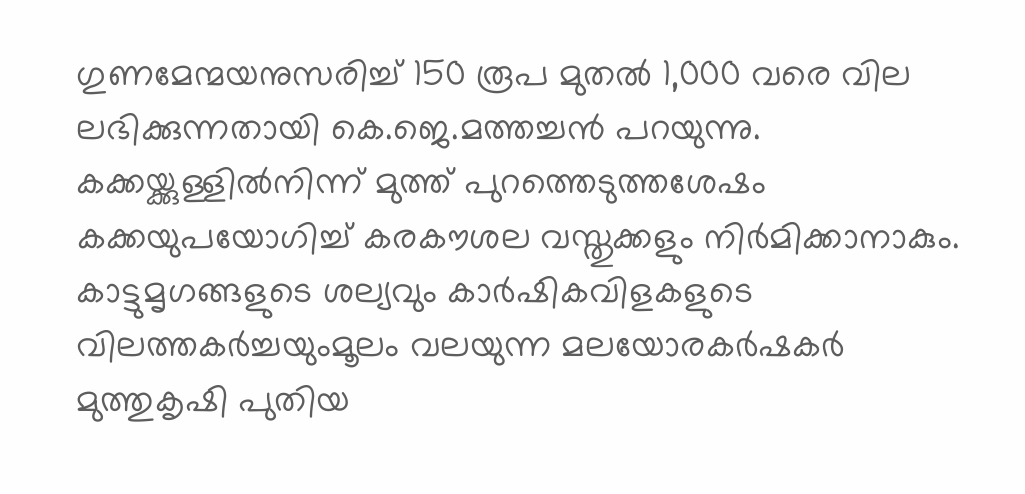ഗുണമേന്മയനുസരിച്ച്‌ 150 രൂപ മുതല്‍ 1,000 വരെ വില ലഭിക്കുന്നതായി കെ.ജെ.മത്തച്ചന്‍ പറയുന്നു. കക്കയ്ക്കുള്ളില്‍നിന്ന് മുത്ത് പുറത്തെടുത്തശേഷം കക്കയുപയോഗിച്ച്‌ കരകൗശല വസ്തുക്കളും നിര്‍മിക്കാനാകും. കാട്ടുമൃഗങ്ങളുടെ ശല്യവും കാര്‍ഷികവിളകളുടെ വിലത്തകര്‍ച്ചയുംമൂലം വലയുന്ന മലയോരകര്‍ഷകര്‍ മുത്തുകൃഷി പുതിയ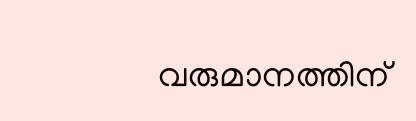വരുമാനത്തിന്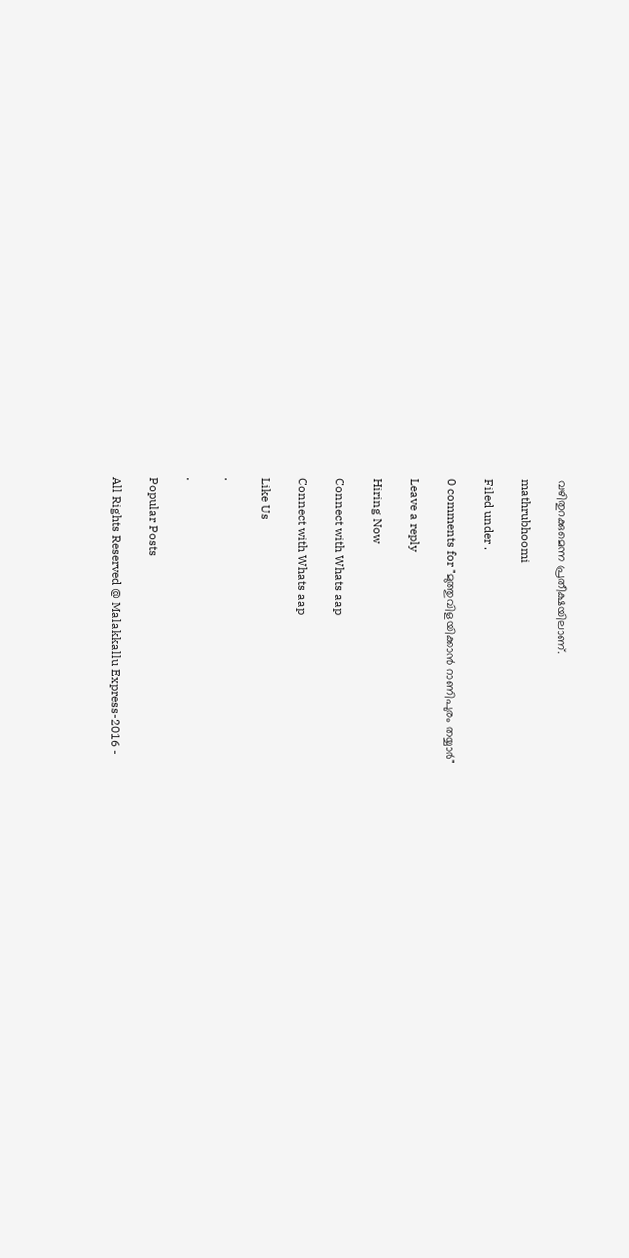വഴിതുറക്കുമെന്ന പ്രതീക്ഷയിലാണ്.

mathrubhoomi

Filed under .

0 comments for "മുത്തുവിളയിക്കാന്‍ റാണിപുരം തയ്യാര്‍"

Leave a reply

Hiring Now

Connect with Whats aap

Connect with Whats aap

Like Us

.

.

Popular Posts

All Rights Reserved @ Malakkallu Express-2016 -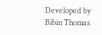Developed by Bibin Thomas